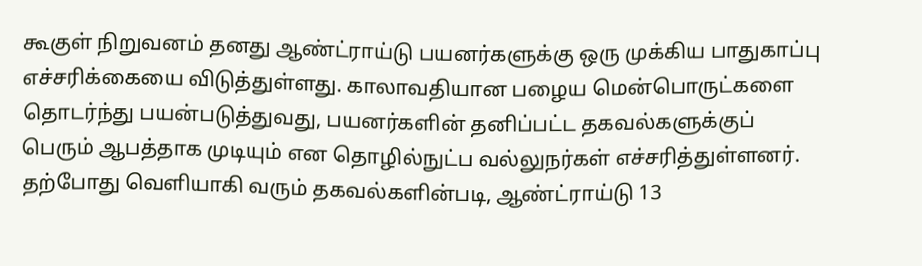கூகுள் நிறுவனம் தனது ஆண்ட்ராய்டு பயனர்களுக்கு ஒரு முக்கிய பாதுகாப்பு எச்சரிக்கையை விடுத்துள்ளது. காலாவதியான பழைய மென்பொருட்களை தொடர்ந்து பயன்படுத்துவது, பயனர்களின் தனிப்பட்ட தகவல்களுக்குப் பெரும் ஆபத்தாக முடியும் என தொழில்நுட்ப வல்லுநர்கள் எச்சரித்துள்ளனர்.
தற்போது வெளியாகி வரும் தகவல்களின்படி, ஆண்ட்ராய்டு 13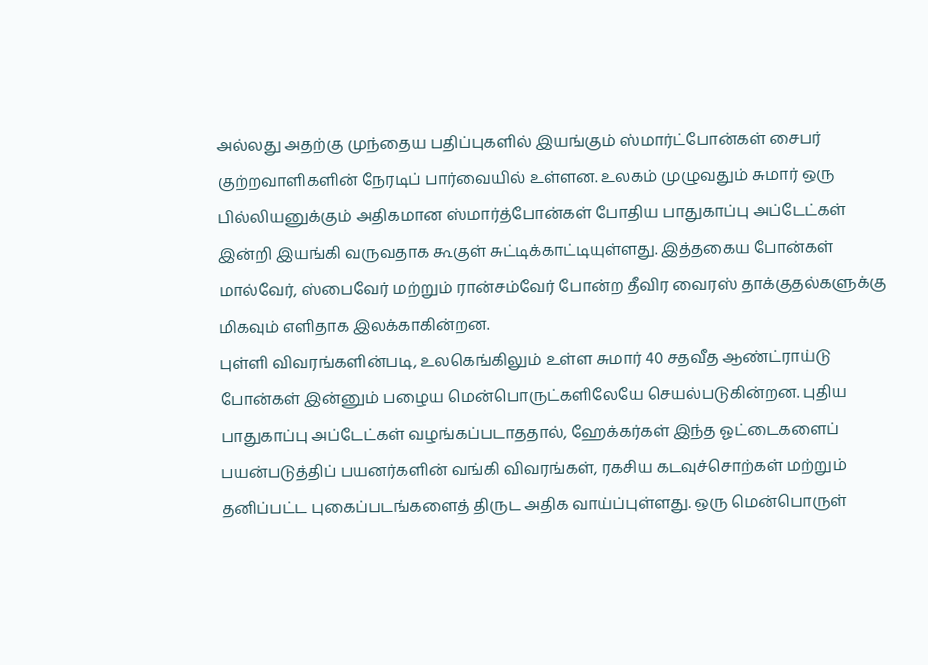அல்லது அதற்கு முந்தைய பதிப்புகளில் இயங்கும் ஸ்மார்ட்போன்கள் சைபர் குற்றவாளிகளின் நேரடிப் பார்வையில் உள்ளன. உலகம் முழுவதும் சுமார் ஒரு பில்லியனுக்கும் அதிகமான ஸ்மார்த்போன்கள் போதிய பாதுகாப்பு அப்டேட்கள் இன்றி இயங்கி வருவதாக கூகுள் சுட்டிக்காட்டியுள்ளது. இத்தகைய போன்கள் மால்வேர், ஸ்பைவேர் மற்றும் ரான்சம்வேர் போன்ற தீவிர வைரஸ் தாக்குதல்களுக்கு மிகவும் எளிதாக இலக்காகின்றன.
புள்ளி விவரங்களின்படி, உலகெங்கிலும் உள்ள சுமார் 40 சதவீத ஆண்ட்ராய்டு போன்கள் இன்னும் பழைய மென்பொருட்களிலேயே செயல்படுகின்றன. புதிய பாதுகாப்பு அப்டேட்கள் வழங்கப்படாததால், ஹேக்கர்கள் இந்த ஓட்டைகளைப் பயன்படுத்திப் பயனர்களின் வங்கி விவரங்கள், ரகசிய கடவுச்சொற்கள் மற்றும் தனிப்பட்ட புகைப்படங்களைத் திருட அதிக வாய்ப்புள்ளது. ஒரு மென்பொருள்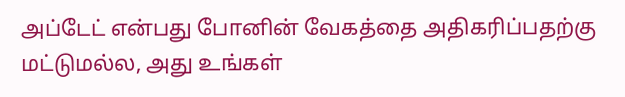அப்டேட் என்பது போனின் வேகத்தை அதிகரிப்பதற்கு மட்டுமல்ல, அது உங்கள்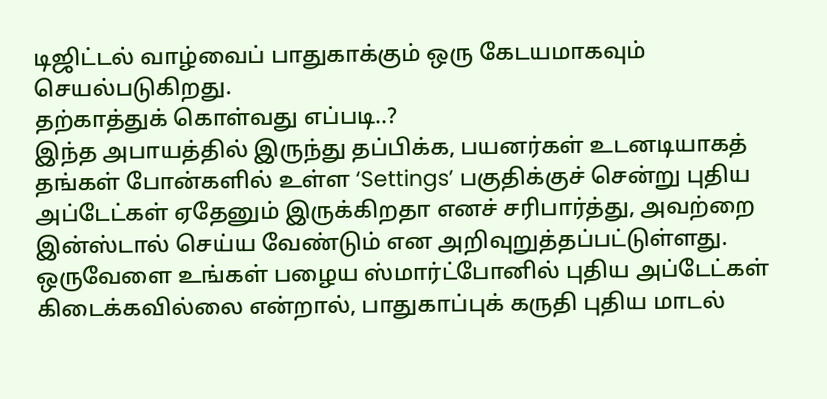டிஜிட்டல் வாழ்வைப் பாதுகாக்கும் ஒரு கேடயமாகவும் செயல்படுகிறது.
தற்காத்துக் கொள்வது எப்படி..?
இந்த அபாயத்தில் இருந்து தப்பிக்க, பயனர்கள் உடனடியாகத் தங்கள் போன்களில் உள்ள ‘Settings’ பகுதிக்குச் சென்று புதிய அப்டேட்கள் ஏதேனும் இருக்கிறதா எனச் சரிபார்த்து, அவற்றை இன்ஸ்டால் செய்ய வேண்டும் என அறிவுறுத்தப்பட்டுள்ளது. ஒருவேளை உங்கள் பழைய ஸ்மார்ட்போனில் புதிய அப்டேட்கள் கிடைக்கவில்லை என்றால், பாதுகாப்புக் கருதி புதிய மாடல்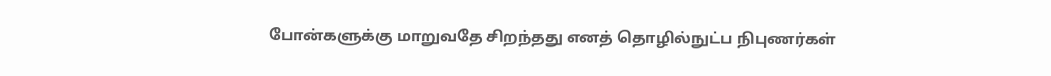போன்களுக்கு மாறுவதே சிறந்தது எனத் தொழில்நுட்ப நிபுணர்கள்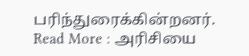பரிந்துரைக்கின்றனர்.
Read More : அரிசியை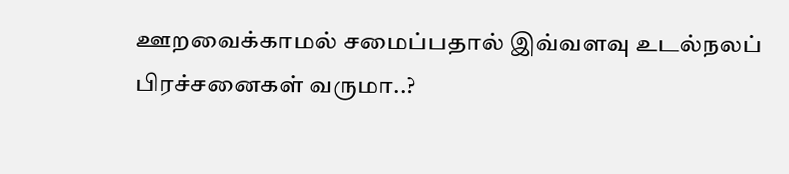ஊறவைக்காமல் சமைப்பதால் இவ்வளவு உடல்நலப் பிரச்சனைகள் வருமா..?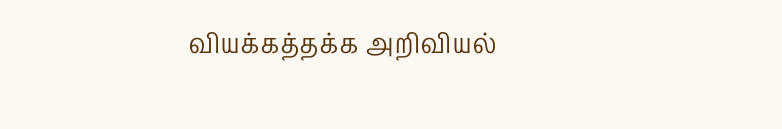வியக்கத்தக்க அறிவியல்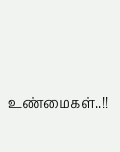உண்மைகள்..!!